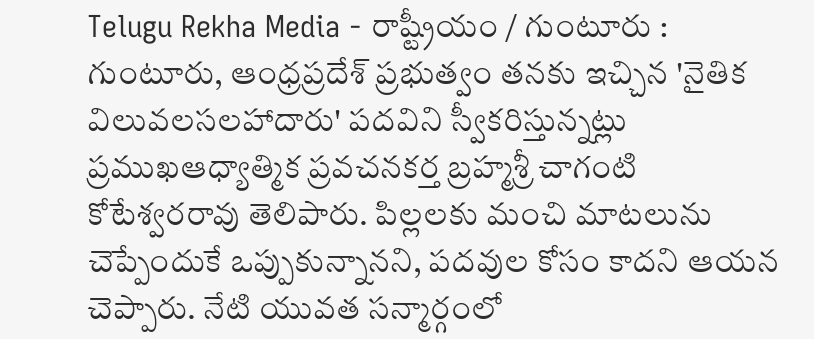Telugu Rekha Media - రాష్ట్రీయం / గుంటూరు : గుంటూరు, ఆంధ్రప్రదేశ్ ప్రభుత్వం తనకు ఇచ్చిన 'నైతిక విలువలసలహాదారు' పదవిని స్వీకరిస్తున్నట్లు ప్రముఖఆధ్యాత్మిక ప్రవచనకర్త బ్రహ్మశ్రీ చాగంటి కోటేశ్వరరావు తెలిపారు. పిల్లలకు మంచి మాటలును చెప్పేందుకే ఒప్పుకున్నానని, పదవుల కోసం కాదని ఆయన చెప్పారు. నేటి యువత సన్మార్గంలో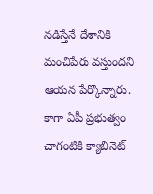నడిస్తేనే దేశానికి మంచిపేరు వస్తుందని ఆయన పేర్కొన్నారు. కాగా ఏపీ ప్రభుత్వం చాగంటికి క్యాబినెట్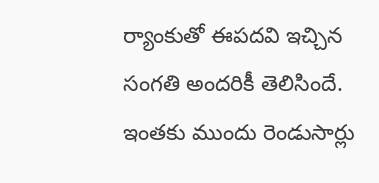ర్యాంకుతో ఈపదవి ఇచ్చిన సంగతి అందరికీ తెలిసిందే. ఇంతకు ముందు రెండుసార్లు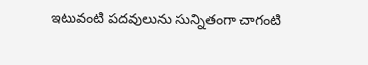ఇటువంటి పదవులును సున్నితంగా చాగంటి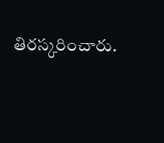తిరస్కరించారు.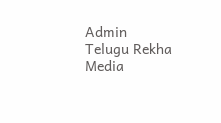Admin
Telugu Rekha Media